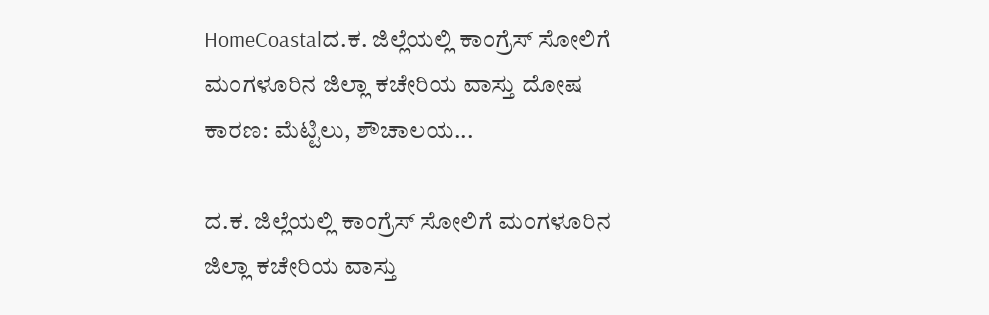HomeCoastalದ.ಕ. ಜಿಲ್ಲೆಯಲ್ಲಿ ಕಾಂಗ್ರೆಸ್ ಸೋಲಿಗೆ ಮಂಗಳೂರಿನ ಜಿಲ್ಲಾ ಕಚೇರಿಯ ವಾಸ್ತು ದೋಷ ಕಾರಣ: ಮೆಟ್ಟಿಲು, ಶೌಚಾಲಯ...

ದ.ಕ. ಜಿಲ್ಲೆಯಲ್ಲಿ ಕಾಂಗ್ರೆಸ್ ಸೋಲಿಗೆ ಮಂಗಳೂರಿನ ಜಿಲ್ಲಾ ಕಚೇರಿಯ ವಾಸ್ತು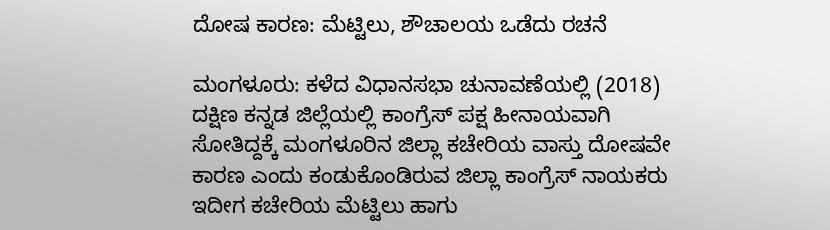ದೋಷ ಕಾರಣ: ಮೆಟ್ಟಿಲು, ಶೌಚಾಲಯ ಒಡೆದು ರಚನೆ

ಮಂಗಳೂರು: ಕಳೆದ ವಿಧಾನಸಭಾ ಚುನಾವಣೆಯಲ್ಲಿ (2018) ದಕ್ಷಿಣ ಕನ್ನಡ ಜಿಲ್ಲೆಯಲ್ಲಿ ಕಾಂಗ್ರೆಸ್ ಪಕ್ಷ ಹೀನಾಯವಾಗಿ ಸೋತಿದ್ದಕ್ಕೆ ಮಂಗಳೂರಿನ ಜಿಲ್ಲಾ ಕಚೇರಿಯ ವಾಸ್ತು ದೋಷವೇ ಕಾರಣ ಎಂದು ಕಂಡುಕೊಂಡಿರುವ ಜಿಲ್ಲಾ ಕಾಂಗ್ರೆಸ್ ನಾಯಕರು ಇದೀಗ ಕಚೇರಿಯ ಮೆಟ್ಟಿಲು ಹಾಗು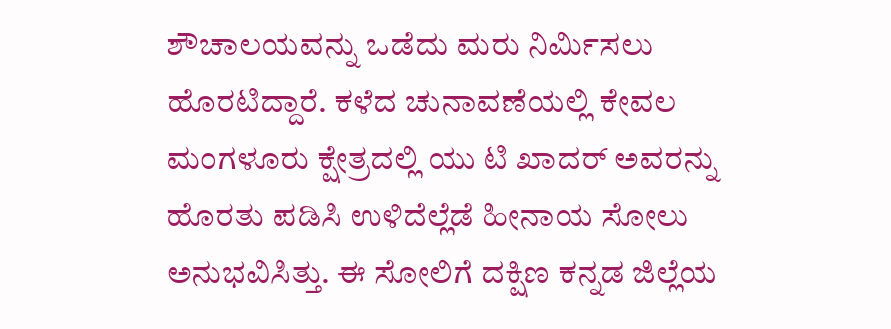ಶೌಚಾಲಯವನ್ನು ಒಡೆದು ಮರು ನಿರ್ಮಿಸಲು ಹೊರಟಿದ್ದಾರೆ. ಕಳೆದ ಚುನಾವಣೆಯಲ್ಲಿ ಕೇವಲ ಮಂಗಳೂರು ಕ್ಷೇತ್ರದಲ್ಲಿ ಯು ಟಿ ಖಾದರ್ ಅವರನ್ನು ಹೊರತು ಪಡಿಸಿ ಉಳಿದೆಲ್ಲೆಡೆ ಹೀನಾಯ ಸೋಲು ಅನುಭವಿಸಿತ್ತು. ಈ ಸೋಲಿಗೆ ದಕ್ಷಿಣ ಕನ್ನಡ ಜಿಲ್ಲೆಯ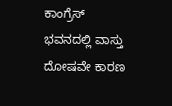ಕಾಂಗ್ರೆಸ್ ಭವನದಲ್ಲಿ ವಾಸ್ತು ದೋಷವೇ ಕಾರಣ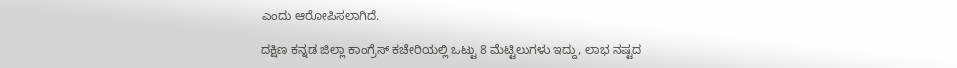ಎಂದು ಆರೋಪಿಸಲಾಗಿದೆ.

ದಕ್ಷಿಣ ಕನ್ನಡ ಜಿಲ್ಲಾ ಕಾಂಗ್ರೆಸ್ ಕಚೇರಿಯಲ್ಲಿ ಒಟ್ಟು 8 ಮೆಟ್ಟಿಲುಗಳು ಇದ್ದು, ಲಾಭ ನಷ್ಟದ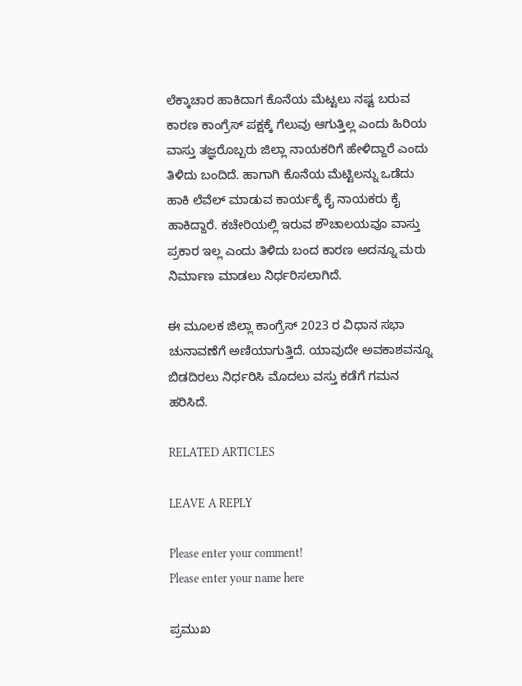ಲೆಕ್ಕಾಚಾರ ಹಾಕಿದಾಗ ಕೊನೆಯ ಮೆಟ್ಟಲು ನಷ್ಟ ಬರುವ ಕಾರಣ ಕಾಂಗ್ರೆಸ್ ಪಕ್ಷಕ್ಕೆ ಗೆಲುವು ಆಗುತ್ತಿಲ್ಲ ಎಂದು ಹಿರಿಯ ವಾಸ್ತು ತಜ್ಞರೊಬ್ಬರು ಜಿಲ್ಲಾ ನಾಯಕರಿಗೆ ಹೇಳಿದ್ದಾರೆ ಎಂದು ತಿಳಿದು ಬಂದಿದೆ. ಹಾಗಾಗಿ ಕೊನೆಯ ಮೆಟ್ಟಿಲನ್ನು ಒಡೆದು ಹಾಕಿ ಲೆವೆಲ್ ಮಾಡುವ ಕಾರ್ಯಕ್ಕೆ ಕೈ ನಾಯಕರು ಕೈ ಹಾಕಿದ್ದಾರೆ. ಕಚೇರಿಯಲ್ಲಿ ಇರುವ ಶೌಚಾಲಯವೂ ವಾಸ್ತು ಪ್ರಕಾರ ಇಲ್ಲ ಎಂದು ತಿಳಿದು ಬಂದ ಕಾರಣ ಅದನ್ನೂ ಮರು ನಿರ್ಮಾಣ ಮಾಡಲು ನಿರ್ಧರಿಸಲಾಗಿದೆ.

ಈ ಮೂಲಕ ಜಿಲ್ಲಾ ಕಾಂಗ್ರೆಸ್ 2023 ರ ವಿಧಾನ ಸಭಾ ಚುನಾವಣೆಗೆ ಅಣಿಯಾಗುತ್ತಿದೆ. ಯಾವುದೇ ಅವಕಾಶವನ್ನೂ ಬಿಡದಿರಲು ನಿರ್ಧರಿಸಿ ಮೊದಲು ವಸ್ತು ಕಡೆಗೆ ಗಮನ ಹರಿಸಿದೆ.

RELATED ARTICLES

LEAVE A REPLY

Please enter your comment!
Please enter your name here

ಪ್ರಮುಖ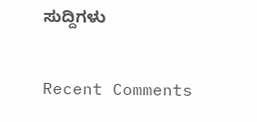ಸುದ್ದಿಗಳು

Recent Comments